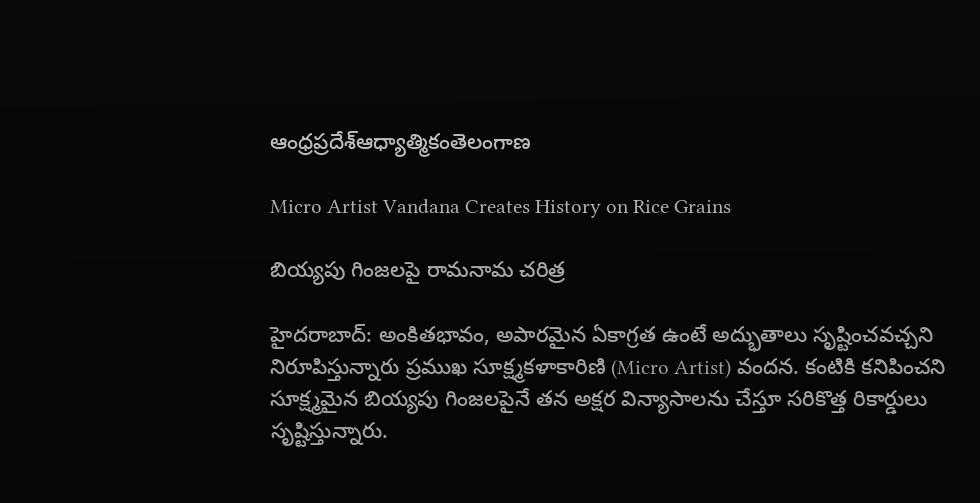ఆంధ్రప్రదేశ్ఆధ్యాత్మికంతెలంగాణ

Micro Artist Vandana Creates History on Rice Grains

బియ్యపు గింజలపై రామనామ చరిత్ర

హైదరాబాద్: అంకితభావం, అపారమైన ఏకాగ్రత ఉంటే అద్భుతాలు సృష్టించవచ్చని నిరూపిస్తున్నారు ప్రముఖ సూక్ష్మకళాకారిణి (Micro Artist) వందన. కంటికి కనిపించని సూక్ష్మమైన బియ్యపు గింజలపైనే తన అక్షర విన్యాసాలను చేస్తూ సరికొత్త రికార్డులు సృష్టిస్తున్నారు.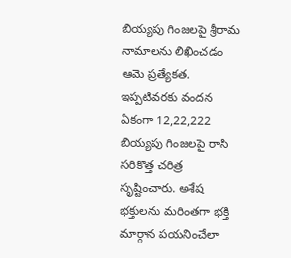బియ్యపు గింజలపై శ్రీరామ నామాలను లిఖించడం ఆమె ప్రత్యేకత. ఇప్పటివరకు వందన ఏకంగా 12,22,222 బియ్యపు గింజలపై రాసి సరికొత్త చరిత్ర సృష్టించారు. అశేష భక్తులను మరింతగా భక్తి మార్గాన పయనించేలా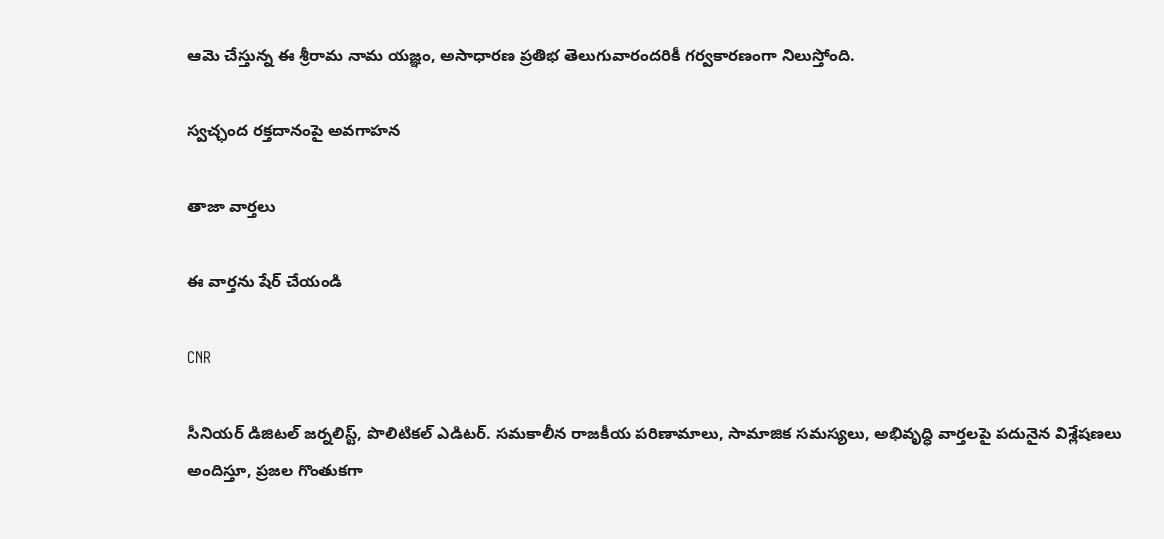ఆమె చేస్తున్న ఈ శ్రీరామ నామ యజ్ఞం, అసాధారణ ప్రతిభ తెలుగువారందరికీ గర్వకారణంగా నిలుస్తోంది.

స్వచ్ఛంద రక్తదానంపై అవగాహన

తాజా వార్తలు

ఈ వార్తను షేర్ చేయండి

CNR

సీనియర్ డిజిటల్ జర్నలిస్ట్, పొలిటికల్ ఎడిటర్. సమకాలీన రాజకీయ పరిణామాలు, సామాజిక సమస్యలు, అభివృద్ధి వార్తలపై పదునైన విశ్లేషణలు అందిస్తూ, ప్రజల గొంతుకగా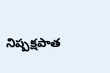నిష్పక్షపాత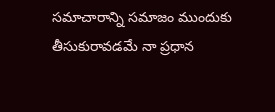సమాచారాన్ని సమాజం ముందుకు తీసుకురావడమే నా ప్రధాన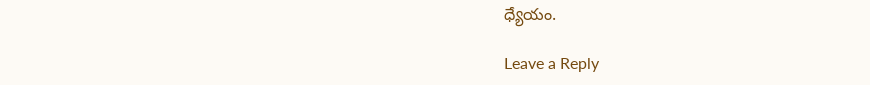ధ్యేయం.

Leave a Reply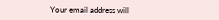Your email address will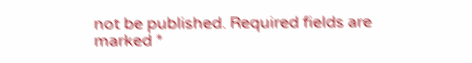not be published. Required fields are marked *